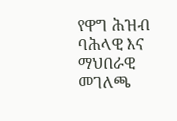የዋግ ሕዝብ ባሕላዊ እና ማህበራዊ መገለጫ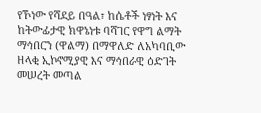የኾነው የሻደይ በዓል፣ ከሴቶች ነፃነት እና ከትውፊታዊ ክዋኔነቱ ባሻገር የዋግ ልማት ማኅበርን (ዋልማ) በማዋለድ ለአካባቢው ዘላቂ ኢኮኖሚያዊ እና ማኅበራዊ ዕድገት መሠረት መጣል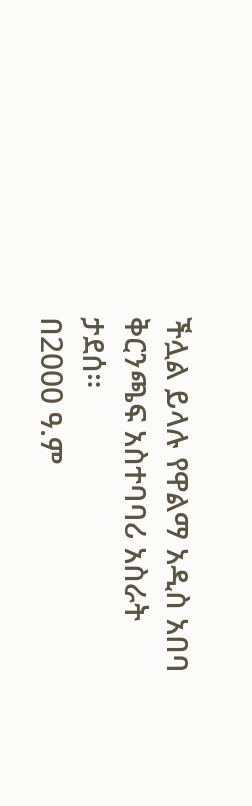ችሏል ይላሉ የዋልማ አዲስ አበባ ቅርንጫፍ አስተባባሪ አስራት ታደሰ።
በ2000 ዓ.ም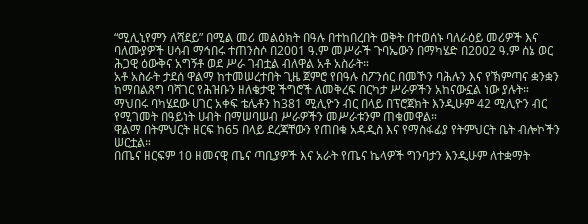“ሚሊኒየምን ለሻደይ” በሚል መሪ መልዕክት በዓሉ በተከበረበት ወቅት በተወሰኑ ባለራዕይ መሪዎች እና ባለሙያዎች ሀሳብ ማኅበሩ ተጠንስሶ በ2001 ዓ.ም መሥራች ጉባኤውን በማካሄድ በ2002 ዓ.ም ሰኔ ወር ሕጋዊ ዕውቅና አግኝቶ ወደ ሥራ ገብቷል ብለዋል አቶ አስራት።
አቶ አስራት ታደሰ ዋልማ ከተመሠረተበት ጊዜ ጀምሮ የበዓሉ ስፖንሰር በመኾን ባሕሉን እና የኽምጣና ቋንቋን ከማበልጸግ ባሻገር የሕዝቡን ዘለቄታዊ ችግሮች ለመቅረፍ በርካታ ሥራዎችን አከናውኗል ነው ያሉት።
ማህበሩ ባካሄደው ሀገር አቀፍ ቴሌቶን ከ381 ሚሊዮን ብር በላይ በፕሮጀክት እንዲሁም 42 ሚሊዮን ብር የሚገመት በዓይነት ሀብት በማሠባሠብ ሥራዎችን መሥራቱንም ጠቁመዋል።
ዋልማ በትምህርት ዘርፍ ከ65 በላይ ደረጃቸውን የጠበቁ አዳዲስ እና የማስፋፊያ የትምህርት ቤት ብሎኮችን ሠርቷል።
በጤና ዘርፍም 10 ዘመናዊ ጤና ጣቢያዎች እና አራት የጤና ኬላዎች ግንባታን እንዲሁም ለተቋማት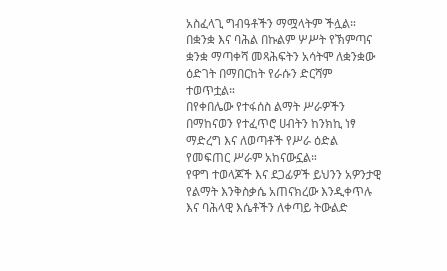አስፈላጊ ግብዓቶችን ማሟላትም ችሏል።
በቋንቋ እና ባሕል በኩልም ሦሥት የኽምጣና ቋንቋ ማጣቀሻ መጻሕፍትን አሳትሞ ለቋንቋው ዕድገት በማበርከት የራሱን ድርሻም ተወጥቷል።
በየቀበሌው የተፋሰስ ልማት ሥራዎችን በማከናወን የተፈጥሮ ሀብትን ከንክኪ ነፃ ማድረግ እና ለወጣቶች የሥራ ዕድል የመፍጠር ሥራም አከናውኗል።
የዋግ ተወላጆች እና ደጋፊዎች ይህንን አዎንታዊ የልማት እንቅስቃሴ አጠናክረው እንዲቀጥሉ እና ባሕላዊ እሴቶችን ለቀጣይ ትውልድ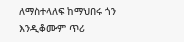ለማስተላለፍ ከማህበሩ ጎን እንዲቆሙም ጥሪ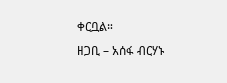ቀርቧል።
ዘጋቢ – አሰፋ ብርሃኑ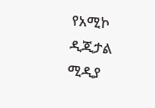የአሚኮ ዲጂታል ሚዲያ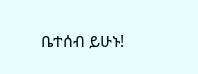ቤተሰብ ይሁኑ!